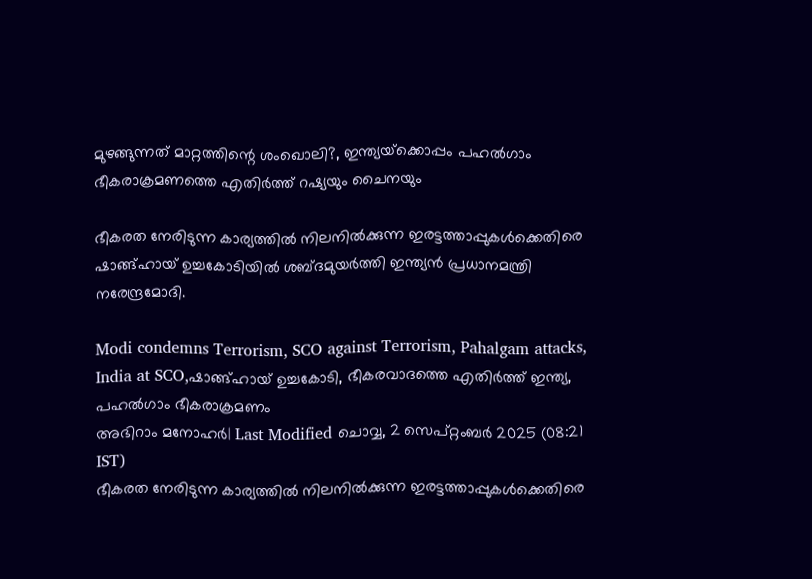മുഴങ്ങുന്നത് മാറ്റത്തിന്റെ ശംഖൊലി?, ഇന്ത്യയ്‌ക്കൊപ്പം പഹല്‍ഗാം ഭീകരാക്രമണത്തെ എതിര്‍ത്ത് റഷ്യയും ചൈനയും

ഭീകരത നേരിടുന്ന കാര്യത്തില്‍ നിലനില്‍ക്കുന്ന ഇരട്ടത്താപ്പുകള്‍ക്കെതിരെ ഷാങ്ങ്ഹായ് ഉച്ചകോടിയില്‍ ശബ്ദമുയര്‍ത്തി ഇന്ത്യന്‍ പ്രധാനമന്ത്രി നരേന്ദ്രമോദി.

Modi condemns Terrorism, SCO against Terrorism, Pahalgam attacks, India at SCO,ഷാങ്ങ്ഹായ് ഉച്ചകോടി, ഭീകരവാദത്തെ എതിർത്ത് ഇന്ത്യ, പഹൽഗാം ഭീകരാക്രമണം
അഭിറാം മനോഹർ| Last Modified ചൊവ്വ, 2 സെപ്‌റ്റംബര്‍ 2025 (08:21 IST)
ഭീകരത നേരിടുന്ന കാര്യത്തില്‍ നിലനില്‍ക്കുന്ന ഇരട്ടത്താപ്പുകള്‍ക്കെതിരെ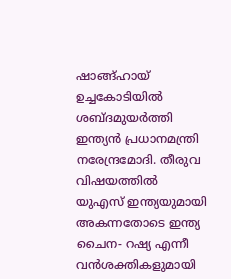ഷാങ്ങ്ഹായ് ഉച്ചകോടിയില്‍ ശബ്ദമുയര്‍ത്തി ഇന്ത്യന്‍ പ്രധാനമന്ത്രി നരേന്ദ്രമോദി. തീരുവ വിഷയത്തില്‍ യുഎസ് ഇന്ത്യയുമായി അകന്നതോടെ ഇന്ത്യ ചൈന- റഷ്യ എന്നീ വന്‍ശക്തികളുമായി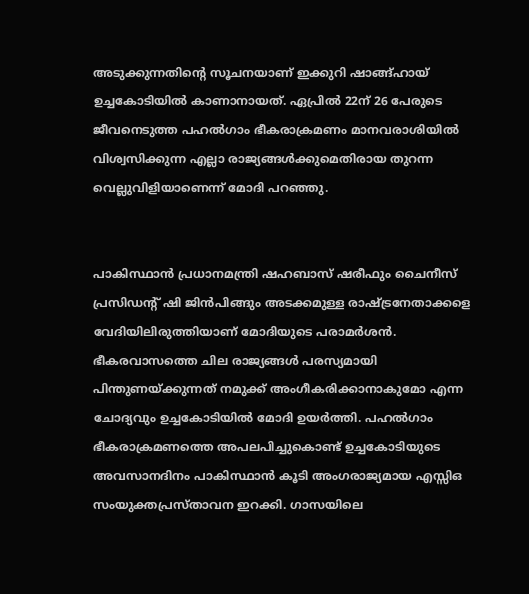അടുക്കുന്നതിന്റെ സൂചനയാണ് ഇക്കുറി ഷാങ്ങ്ഹായ് ഉച്ചകോടിയില്‍ കാണാനായത്. ഏപ്രില്‍ 22ന് 26 പേരുടെ ജീവനെടുത്ത പഹല്‍ഗാം ഭീകരാക്രമണം മാനവരാശിയില്‍ വിശ്വസിക്കുന്ന എല്ലാ രാജ്യങ്ങള്‍ക്കുമെതിരായ തുറന്ന വെല്ലുവിളിയാണെന്ന് മോദി പറഞ്ഞു.


പാകിസ്ഥാന്‍ പ്രധാനമന്ത്രി ഷഹബാസ് ഷരീഫും ചൈനീസ് പ്രസിഡന്റ് ഷി ജിന്‍പിങ്ങും അടക്കമുള്ള രാഷ്ട്രനേതാക്കളെ വേദിയിലിരുത്തിയാണ് മോദിയുടെ പരാമര്‍ശന്‍. ഭീകരവാസത്തെ ചില രാജ്യങ്ങള്‍ പരസ്യമായി പിന്തുണയ്ക്കുന്നത് നമുക്ക് അംഗീകരിക്കാനാകുമോ എന്ന ചോദ്യവും ഉച്ചകോടിയില്‍ മോദി ഉയര്‍ത്തി. പഹല്‍ഗാം ഭീകരാക്രമണത്തെ അപലപിച്ചുകൊണ്ട് ഉച്ചകോടിയുടെ അവസാനദിനം പാകിസ്ഥാന്‍ കൂടി അംഗരാജ്യമായ എസ്സിഒ സംയുക്തപ്രസ്താവന ഇറക്കി. ഗാസയിലെ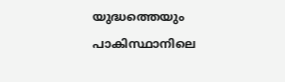യുദ്ധത്തെയും പാകിസ്ഥാനിലെ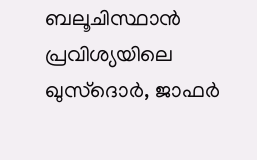ബലൂചിസ്ഥാന്‍ പ്രവിശ്യയിലെ ഖുസ്‌ദൊര്‍, ജാഫര്‍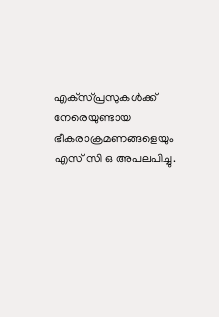എക്‌സ്പ്രസുകള്‍ക്ക് നേരെയുണ്ടായ ഭീകരാക്രമണങ്ങളെയും എസ് സി ഒ അപലപിച്ചു.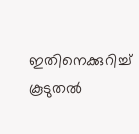ഇതിനെക്കുറിച്ച് കൂടുതല്‍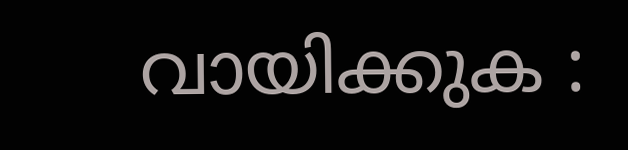വായിക്കുക :